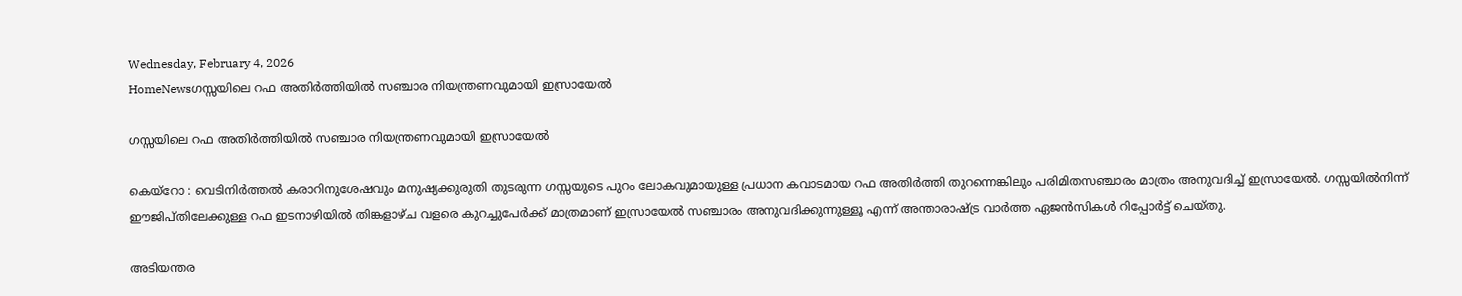Wednesday, February 4, 2026
HomeNewsഗസ്സയിലെ റഫ അതിർത്തിയിൽ സഞ്ചാര നിയന്ത്രണവുമായി ഇസ്രായേൽ

ഗസ്സയിലെ റഫ അതിർത്തിയിൽ സഞ്ചാര നിയന്ത്രണവുമായി ഇസ്രായേൽ

കെയ്റോ : വെടിനിർത്തൽ കരാറിനുശേഷവും മനുഷ്യക്കുരുതി തുടരുന്ന ഗസ്സയുടെ പുറം ലോകവുമായുള്ള പ്രധാന കവാടമായ റഫ അതിർത്തി തുറന്നെങ്കിലും പരിമിതസഞ്ചാരം മാത്രം അനുവദിച്ച് ഇസ്രായേൽ. ഗസ്സയിൽനിന്ന് ഈജിപ്തിലേക്കുള്ള റഫ ഇടനാഴിയിൽ തിങ്കളാഴ്ച വളരെ കുറച്ചുപേർക്ക് മാത്രമാണ് ഇസ്രായേൽ സഞ്ചാരം അനുവദിക്കുന്നുള്ളൂ എന്ന് അന്താരാഷ്ട്ര വാർത്ത ഏജൻസികൾ റിപ്പോർട്ട് ചെയ്തു.

അടിയന്തര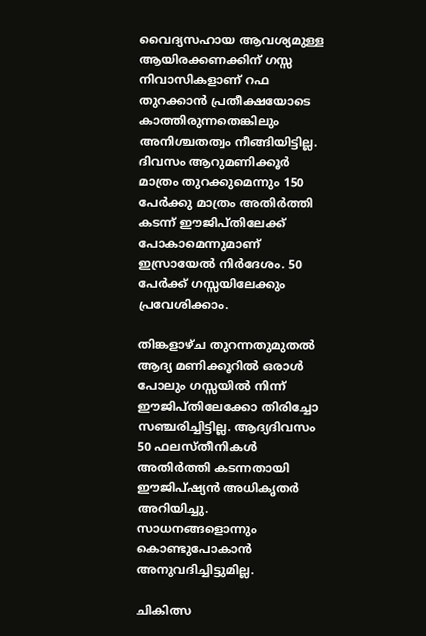വൈദ്യസഹായ ആവശ്യമുള്ള ആയിരക്കണക്കിന് ഗസ്സ നിവാസികളാണ് റഫ തുറക്കാൻ പ്രതീക്ഷയോടെ കാത്തിരുന്നതെങ്കിലും അനിശ്ചതത്വം നീങ്ങിയിട്ടില്ല. ദിവസം ആറുമണിക്കൂർ മാത്രം തുറക്കുമെന്നും 150 പേർക്കു മാത്രം അതിർത്തി കടന്ന് ഈജിപ്തിലേക്ക് പോകാമെന്നുമാണ് ഇസ്രായേൽ നിർദേശം. 50 പേർക്ക് ഗസ്സയിലേക്കും പ്രവേശിക്കാം.

തിങ്കളാഴ്ച തുറന്നതുമുതൽ ആദ്യ മണിക്കൂറിൽ ഒരാൾ പോലും ഗസ്സയിൽ നിന്ന് ഈജിപ്തിലേക്കോ തിരിച്ചോ സഞ്ചരിച്ചിട്ടില്ല. ആദ്യദിവസം 50 ഫലസ്തീനികൾ അതിർത്തി കടന്നതായി ഈജിപ്ഷ്യൻ അധികൃതർ അറിയിച്ചു. സാധനങ്ങളൊന്നും കൊണ്ടുപോകാൻ അനുവദിച്ചിട്ടുമില്ല.

ചികിത്സ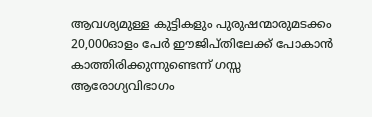ആവശ്യമുള്ള കുട്ടികളും പുരുഷന്മാരുമടക്കം 20,000ഓളം പേർ ഈജിപ്തിലേക്ക് പോകാൻ കാത്തിരിക്കുന്നുണ്ടെന്ന് ഗസ്സ ആരോഗ്യവിഭാഗം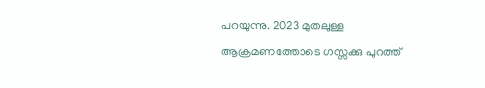പറയുന്നു. 2023 മുതലുള്ള ആക്രമണത്തോടെ ഗസ്സക്കു പുറത്ത്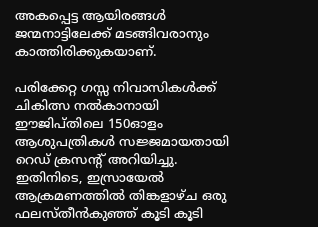അകപ്പെട്ട ആയിരങ്ങൾ ജന്മനാട്ടിലേക്ക് മടങ്ങിവരാനും കാത്തിരിക്കുകയാണ്.

പരിക്കേറ്റ ഗസ്സ നിവാസികൾക്ക് ചികിത്സ നൽകാനായി ഈജിപ്തിലെ 150ഓളം ആശുപത്രികൾ സജ്ജമായതായി റെഡ് ക്രസന്റ് അറിയിച്ചു. ഇതിനിടെ, ഇസ്രായേൽ ആക്രമണത്തിൽ തിങ്കളാഴ്ച ഒരു ഫലസ്തീൻകുഞ്ഞ് കൂടി കൂടി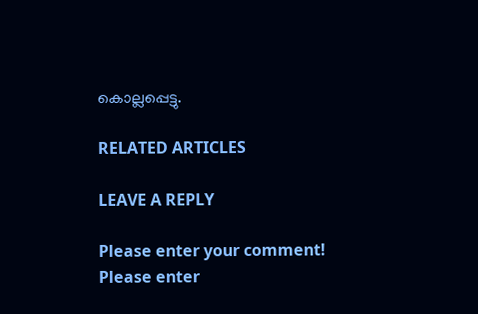കൊല്ലപ്പെട്ടു.

RELATED ARTICLES

LEAVE A REPLY

Please enter your comment!
Please enter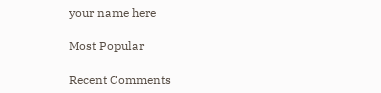your name here

Most Popular

Recent Comments